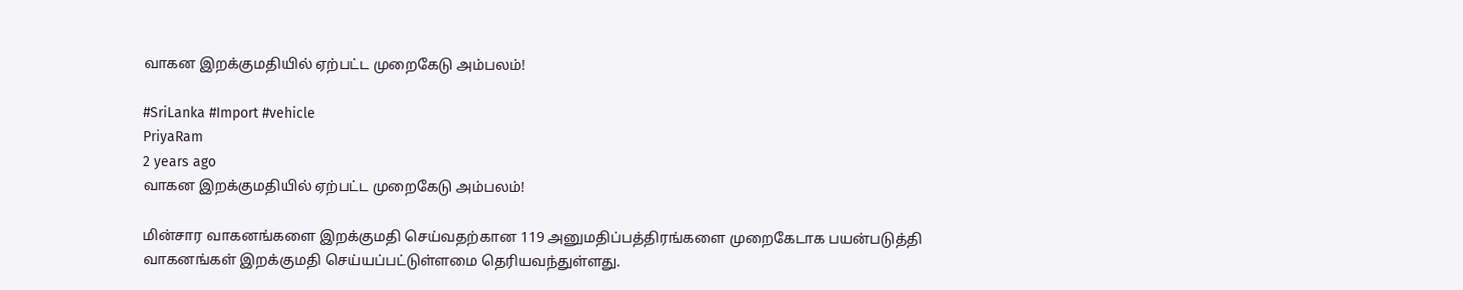வாகன இறக்குமதியில் ஏற்பட்ட முறைகேடு அம்பலம்!

#SriLanka #Import #vehicle
PriyaRam
2 years ago
வாகன இறக்குமதியில் ஏற்பட்ட முறைகேடு அம்பலம்!

மின்சார வாகனங்களை இறக்குமதி செய்வதற்கான 119 அனுமதிப்பத்திரங்களை முறைகேடாக பயன்படுத்தி வாகனங்கள் இறக்குமதி செய்யப்பட்டுள்ளமை தெரியவந்துள்ளது.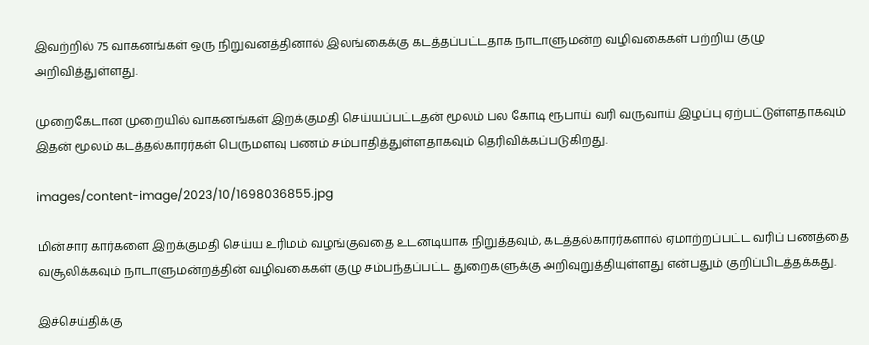இவற்றில் 75 வாகனங்கள் ஒரு நிறுவனத்தினால் இலங்கைக்கு கடத்தப்பட்டதாக நாடாளுமன்ற வழிவகைகள் பற்றிய குழு அறிவித்துள்ளது.

முறைகேடான முறையில் வாகனங்கள் இறக்குமதி செய்யப்பட்டதன் மூலம் பல கோடி ரூபாய் வரி வருவாய் இழப்பு ஏற்பட்டுள்ளதாகவும் இதன் மூலம் கடத்தல்காரர்கள் பெருமளவு பணம் சம்பாதித்துள்ளதாகவும் தெரிவிக்கப்படுகிறது.

images/content-image/2023/10/1698036855.jpg

மின்சார கார்களை இறக்குமதி செய்ய உரிமம் வழங்குவதை உடனடியாக நிறுத்தவும், கடத்தல்காரர்களால் ஏமாற்றப்பட்ட வரிப் பணத்தை வசூலிக்கவும் நாடாளுமன்றத்தின் வழிவகைகள் குழு சம்பந்தப்பட்ட துறைகளுக்கு அறிவுறுத்தியுள்ளது என்பதும் குறிப்பிடத்தக்கது.

இச்செய்திக்கு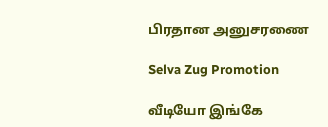பிரதான அனுசரணை

Selva Zug Promotion

வீடியோ இங்கே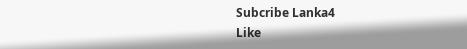Subcribe Lanka4
Like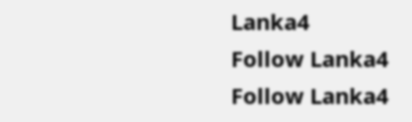Lanka4
Follow Lanka4
Follow Lanka4